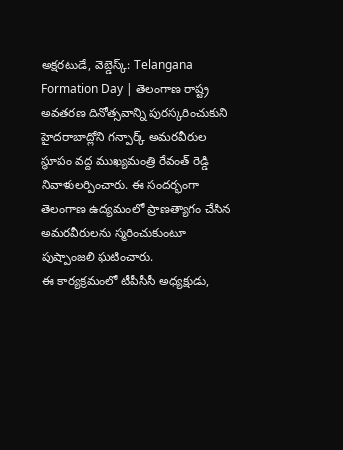అక్షరటుడే, వెబ్డెస్క్: Telangana Formation Day | తెలంగాణ రాష్ట్ర అవతరణ దినోత్సవాన్ని పురస్కరించుకుని హైదరాబాద్లోని గన్పార్క్ అమరవీరుల స్థూపం వద్ద ముఖ్యమంత్రి రేవంత్ రెడ్డి నివాళులర్పించారు. ఈ సందర్భంగా తెలంగాణ ఉద్యమంలో ప్రాణత్యాగం చేసిన అమరవీరులను స్మరించుకుంటూ పుష్పాంజలి ఘటించారు.
ఈ కార్యక్రమంలో టీపీసీసీ అధ్యక్షుడు,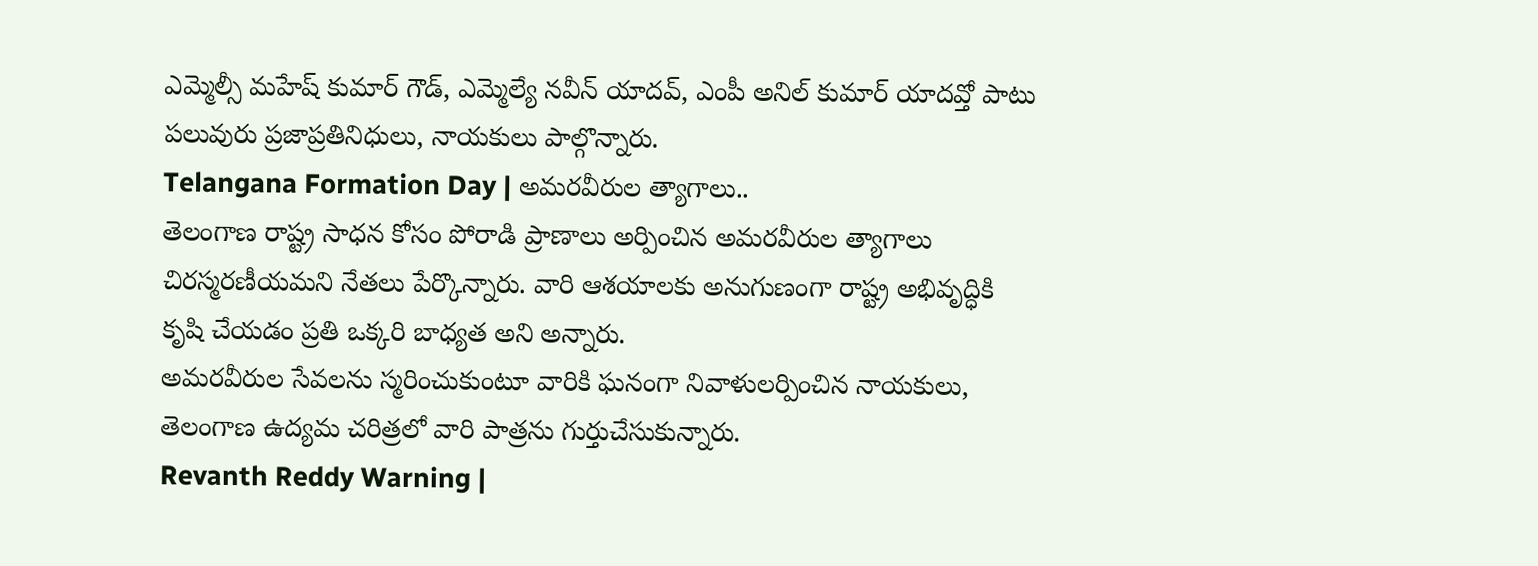ఎమ్మెల్సీ మహేష్ కుమార్ గౌడ్, ఎమ్మెల్యే నవీన్ యాదవ్, ఎంపీ అనిల్ కుమార్ యాదవ్తో పాటు పలువురు ప్రజాప్రతినిధులు, నాయకులు పాల్గొన్నారు.
Telangana Formation Day | అమరవీరుల త్యాగాలు..
తెలంగాణ రాష్ట్ర సాధన కోసం పోరాడి ప్రాణాలు అర్పించిన అమరవీరుల త్యాగాలు చిరస్మరణీయమని నేతలు పేర్కొన్నారు. వారి ఆశయాలకు అనుగుణంగా రాష్ట్ర అభివృద్ధికి కృషి చేయడం ప్రతి ఒక్కరి బాధ్యత అని అన్నారు.
అమరవీరుల సేవలను స్మరించుకుంటూ వారికి ఘనంగా నివాళులర్పించిన నాయకులు, తెలంగాణ ఉద్యమ చరిత్రలో వారి పాత్రను గుర్తుచేసుకున్నారు.
Revanth Reddy Warning |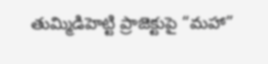తుమ్మిడిహెట్టి ప్రాజెక్టుపై “మహా”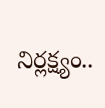నిర్లక్ష్యం..